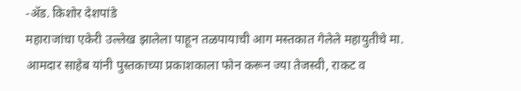-ॲड. किशोर देशपांडे
महाराजांचा एकेरी उल्लेख झालेला पाहून तळपायाची आग मस्तकात गेलेले महायुतीचे मा. आमदार साहेब यांनी पुस्तकाच्या प्रकाशकाला फोन करून ज्या तेजस्वी, राकट व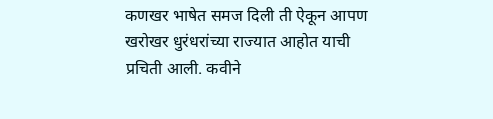कणखर भाषेत समज दिली ती ऐकून आपण खरोखर धुरंधरांच्या राज्यात आहोत याची प्रचिती आली. कवीने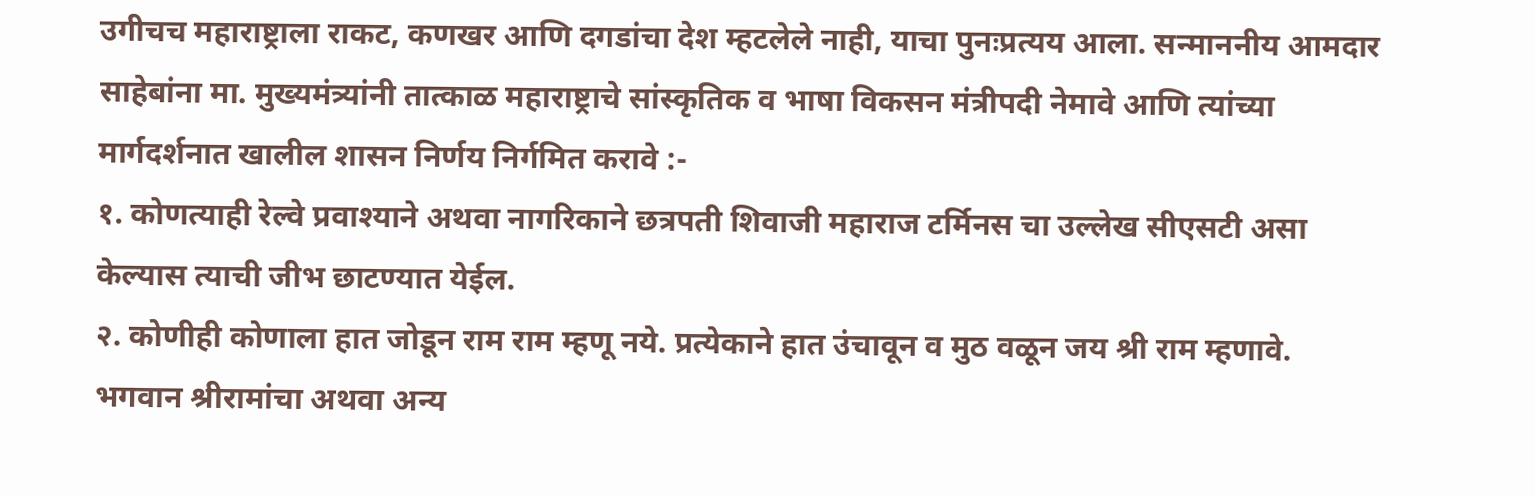उगीचच महाराष्ट्राला राकट, कणखर आणि दगडांचा देश म्हटलेले नाही, याचा पुनःप्रत्यय आला. सन्माननीय आमदार साहेबांना मा. मुख्यमंत्र्यांनी तात्काळ महाराष्ट्राचे सांस्कृतिक व भाषा विकसन मंत्रीपदी नेमावे आणि त्यांच्या मार्गदर्शनात खालील शासन निर्णय निर्गमित करावे :-
१. कोणत्याही रेल्वे प्रवाश्याने अथवा नागरिकाने छत्रपती शिवाजी महाराज टर्मिनस चा उल्लेख सीएसटी असा केल्यास त्याची जीभ छाटण्यात येईल.
२. कोणीही कोणाला हात जोडून राम राम म्हणू नये. प्रत्येकाने हात उंचावून व मुठ वळून जय श्री राम म्हणावे. भगवान श्रीरामांचा अथवा अन्य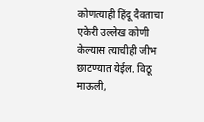कोणत्याही हिंदू दैवताचा एकेरी उल्लेख कोणी केल्यास त्याचीही जीभ छाटण्यात येईल. विठू माऊली,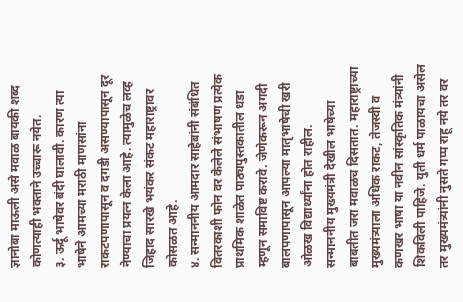ज्ञानोबा माऊली असे मवाळ बायकी शब्द कोणत्याही भक्ताने उच्चारू नयेत.
३. ऊर्दू भाषेवर बंदी घालावी. कारण त्या भाषेने आमच्या मराठी माणसांना राकटपणापासून व दगडी असण्यापासून दूर नेण्याचा प्रयत्न केला आहे. त्यामुळेच लव्ह जिहाद सारखे भयंकर संकट महाराष्ट्रावर कोसळत आहे.
४. सन्माननीय आमदार साहेबांनी संबंधित वितरकाशी फोन वर केलेले संभाषण प्रत्येक प्राथमिक शाळेत पाठ्यपुस्तकातील धडा म्हणून समाविष्ट करावे. जेणेकरून अगदी बालपणापासून आपल्या मातृभाषेची खरी ओळख विद्यार्थ्यांना होत राहील.
सन्माननीय मुख्यमंत्री देखील भाषेच्या बाबतीत जरा मवाळच दिसतात. महाराष्ट्राच्या मुख्यमंत्र्याला अधिक राकट, तेजस्वी व कणखर भाषा या नवीन सांस्कृतिक मंत्र्यांनी शिकविली पाहिजे. युती धर्म पाळायचा असेल तर मुख्यमंत्र्यांनी नुसते गप्प राहू नये तर वर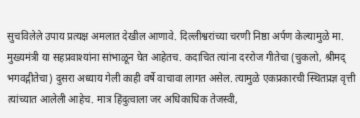सुचविलेले उपाय प्रत्यक्ष अमलात देखील आणावे. दिल्लीश्वरांच्या चरणी निष्ठा अर्पण केल्यामुळे मा. मुख्यमंत्री या सहप्रवाश्यांना सांभाळून घेत आहेतच. कदाचित त्यांना दररोज गीतेचा (चुकलो, श्रीमद् भगवद्गीतेचा) दुसरा अध्याय गेली काही वर्षे वाचावा लागत असेल. त्यामुळे एकप्रकारची स्थितप्रज्ञ वृत्ती त्यांच्यात आलेली आहेच. मात्र हिंदुत्वाला जर अधिकाधिक तेजस्वी,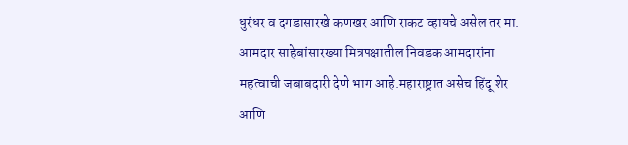धुरंधर व दगडासारखे कणखर आणि राकट व्हायचे असेल तर मा. आमदार साहेबांसारख्या मित्रपक्षातील निवडक आमदारांना महत्वाची जबाबदारी देणे भाग आहे.महाराष्ट्रात असेच हिंदू शेर आणि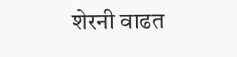शेरनी वाढत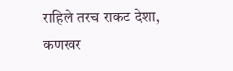राहिले तरच राकट देशा, कणखर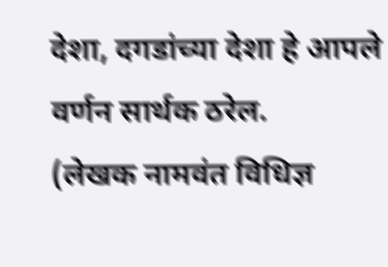देशा, दगडांच्या देशा हे आपले वर्णन सार्थक ठरेल.
(लेखक नामवंत विधिज्ञ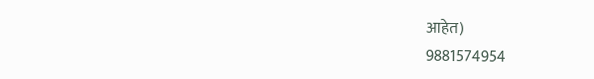आहेत)
9881574954